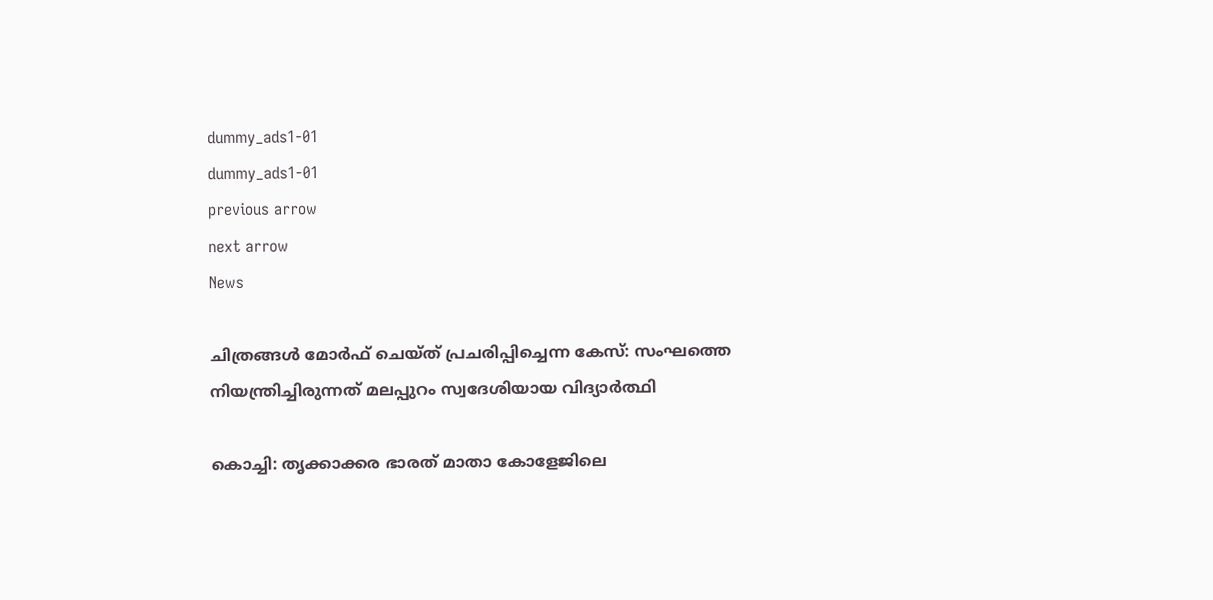dummy_ads1-01
dummy_ads1-01
previous arrow
next arrow
News

ചിത്രങ്ങൾ മോർഫ് ചെയ്ത് പ്രചരിപ്പിച്ചെന്ന കേസ്: സംഘത്തെ നിയന്ത്രിച്ചിരുന്നത് മലപ്പുറം സ്വദേശിയായ വിദ്യാര്‍ത്ഥി

കൊച്ചി: തൃക്കാക്കര ഭാരത് മാതാ കോളേജിലെ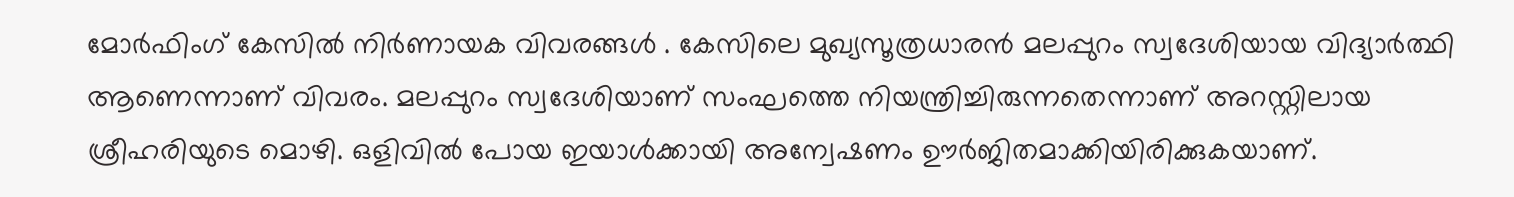മോര്‍ഫിംഗ് കേസില്‍ നിര്‍ണായക വിവരങ്ങള്‍ . കേസിലെ മുഖ്യസൂത്രധാരന്‍ മലപ്പുറം സ്വദേശിയായ വിദ്യാര്‍ത്ഥി ആണെന്നാണ് വിവരം. മലപ്പുറം സ്വദേശിയാണ് സംഘത്തെ നിയന്ത്രിച്ചിരുന്നതെന്നാണ് അറസ്റ്റിലായ ശ്രീഹരിയുടെ മൊഴി. ഒളിവില്‍ പോയ ഇയാള്‍ക്കായി അന്വേഷണം ഊര്‍ജിതമാക്കിയിരിക്കുകയാണ്.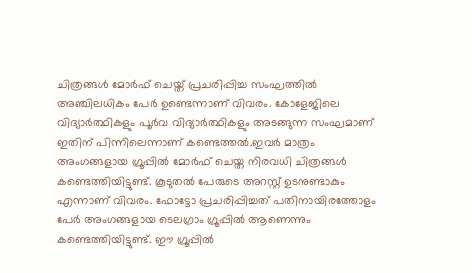ചിത്രങ്ങള്‍ മോര്‍ഫ് ചെയ്ത് പ്രചരിപ്പിച്ച സംഘത്തില്‍ അഞ്ചിലധികം പേര്‍ ഉണ്ടെന്നാണ് വിവരം. കോളേജിലെ വിദ്യാര്‍ത്ഥികളും പൂര്‍വ വിദ്യാര്‍ത്ഥികളും അടങ്ങുന്ന സംഘമാണ് ഇതിന് പിന്നിലെന്നാണ് കണ്ടെത്തല്‍.ഇവര്‍ മാത്രം അംഗങ്ങളായ ഗ്രൂപ്പില്‍ മോര്‍ഫ് ചെയ്ത നിരവധി ചിത്രങ്ങള്‍ കണ്ടെത്തിയിട്ടുണ്ട്. കൂടുതല്‍ പേരുടെ അറസ്റ്റ് ഉടനുണ്ടാകും എന്നാണ് വിവരം. ഫോട്ടോ പ്രചരിപ്പിച്ചത് പതിനായിരത്തോളം പേര്‍ അംഗങ്ങളായ ടെലഗ്രാം ഗ്രൂപ്പില്‍ ആണെന്നും കണ്ടെത്തിയിട്ടുണ്ട്. ഈ ഗ്രൂപ്പില്‍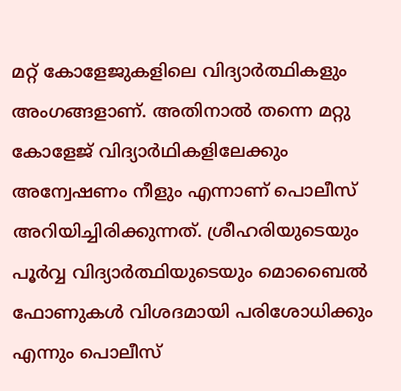മറ്റ് കോളേജുകളിലെ വിദ്യാര്‍ത്ഥികളും അംഗങ്ങളാണ്. അതിനാല്‍ തന്നെ മറ്റു കോളേജ് വിദ്യാര്‍ഥികളിലേക്കും അന്വേഷണം നീളും എന്നാണ് പൊലീസ് അറിയിച്ചിരിക്കുന്നത്. ശ്രീഹരിയുടെയും പൂര്‍വ്വ വിദ്യാര്‍ത്ഥിയുടെയും മൊബൈല്‍ ഫോണുകള്‍ വിശദമായി പരിശോധിക്കും എന്നും പൊലീസ്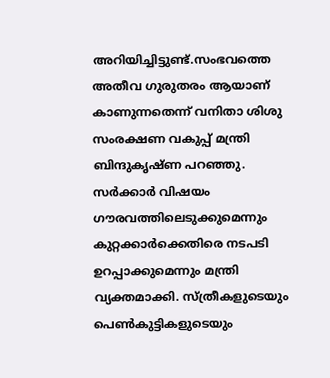അറിയിച്ചിട്ടുണ്ട്.സംഭവത്തെ അതീവ ഗുരുതരം ആയാണ് കാണുന്നതെന്ന് വനിതാ ശിശു സംരക്ഷണ വകുപ്പ് മന്ത്രി ബിന്ദുകൃഷ്ണ പറഞ്ഞു. സര്‍ക്കാര്‍ വിഷയം ഗൗരവത്തിലെടുക്കുമെന്നും കുറ്റക്കാര്‍ക്കെതിരെ നടപടി ഉറപ്പാക്കുമെന്നും മന്ത്രി വ്യക്തമാക്കി. സ്ത്രീകളുടെയും പെണ്‍കുട്ടികളുടെയും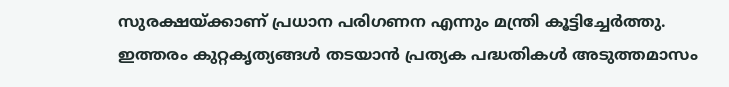സുരക്ഷയ്ക്കാണ് പ്രധാന പരിഗണന എന്നും മന്ത്രി കൂട്ടിച്ചേര്‍ത്തു. ഇത്തരം കുറ്റകൃത്യങ്ങള്‍ തടയാന്‍ പ്രത്യക പദ്ധതികള്‍ അടുത്തമാസം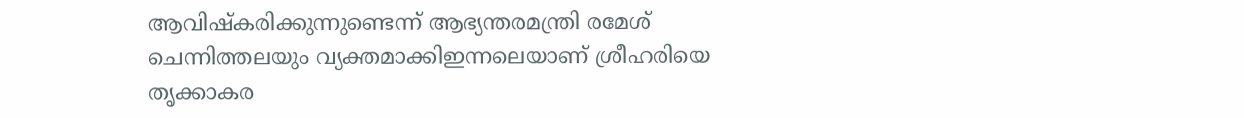ആവിഷ്‌കരിക്കുന്നുണ്ടെന്ന് ആഭ്യന്തരമന്ത്രി രമേശ് ചെന്നിത്തലയും വ്യക്തമാക്കിഇന്നലെയാണ് ശ്രീഹരിയെ തൃക്കാകര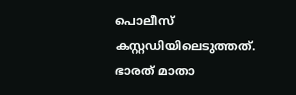പൊലീസ് കസ്റ്റഡിയിലെടുത്തത്. ഭാരത് മാതാ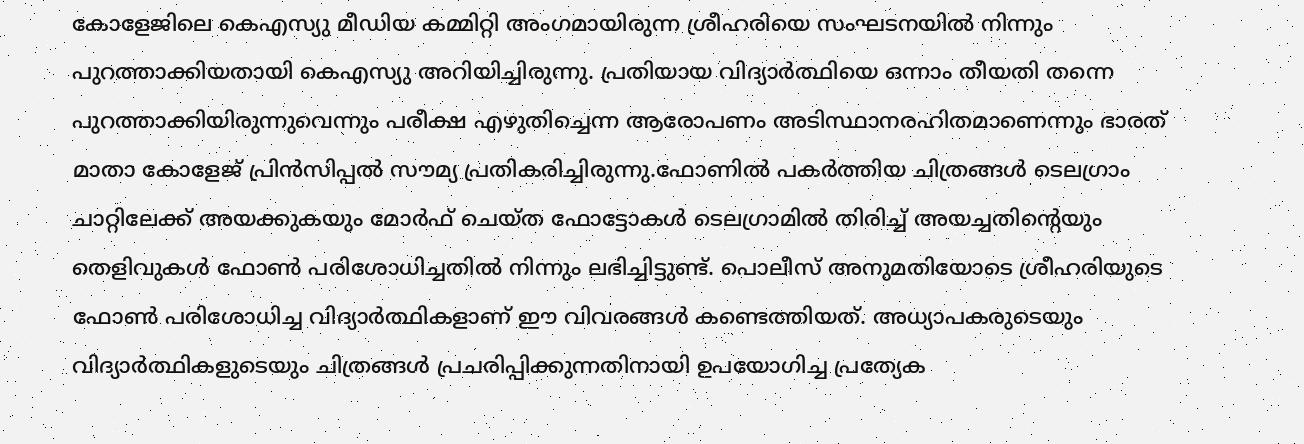കോളേജിലെ കെഎസ്യു മീഡിയ കമ്മിറ്റി അംഗമായിരുന്ന ശ്രീഹരിയെ സംഘടനയില്‍ നിന്നും പുറത്താക്കിയതായി കെഎസ്യു അറിയിച്ചിരുന്നു. പ്രതിയായ വിദ്യാര്‍ത്ഥിയെ ഒന്നാം തീയതി തന്നെ പുറത്താക്കിയിരുന്നുവെന്നും പരീക്ഷ എഴുതിച്ചെന്ന ആരോപണം അടിസ്ഥാനരഹിതമാണെന്നും ഭാരത് മാതാ കോളേജ് പ്രിന്‍സിപ്പല്‍ സൗമ്യ പ്രതികരിച്ചിരുന്നു.ഫോണില്‍ പകര്‍ത്തിയ ചിത്രങ്ങള്‍ ടെലഗ്രാം ചാറ്റിലേക്ക് അയക്കുകയും മോര്‍ഫ് ചെയ്ത ഫോട്ടോകള്‍ ടെലഗ്രാമില്‍ തിരിച്ച് അയച്ചതിന്റെയും തെളിവുകള്‍ ഫോണ്‍ പരിശോധിച്ചതില്‍ നിന്നും ലഭിച്ചിട്ടുണ്ട്. പൊലീസ് അനുമതിയോടെ ശ്രീഹരിയുടെ ഫോണ്‍ പരിശോധിച്ച വിദ്യാര്‍ത്ഥികളാണ് ഈ വിവരങ്ങള്‍ കണ്ടെത്തിയത്. അധ്യാപകരുടെയും വിദ്യാര്‍ത്ഥികളുടെയും ചിത്രങ്ങള്‍ പ്രചരിപ്പിക്കുന്നതിനായി ഉപയോഗിച്ച പ്രത്യേക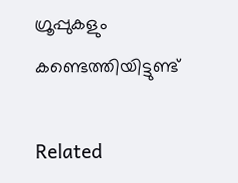ഗ്രൂപ്പുകളും കണ്ടെത്തിയിട്ടുണ്ട്

Related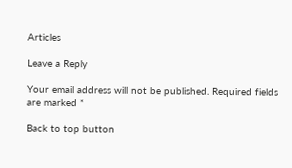Articles

Leave a Reply

Your email address will not be published. Required fields are marked *

Back to top button